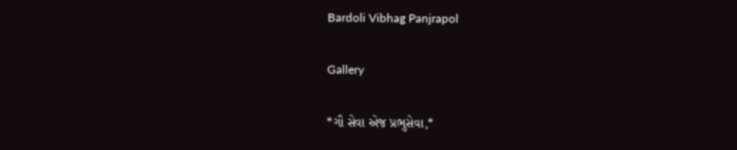Bardoli Vibhag Panjrapol

Gallery

*ગૌ સેવા એજ પ્રભુસેવા,*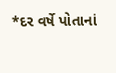*દર વર્ષે પોતાનાં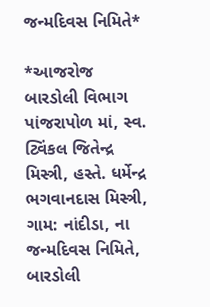જન્મદિવસ નિમિતે*

*આજરોજ બારડોલી વિભાગ પાંજરાપોળ માં, સ્વ. ટ્વિંકલ જિતેન્દ્ર મિસ્ત્રી, હસ્તે. ધર્મેન્દ્ર ભગવાનદાસ મિસ્ત્રી, ગામ: નાંદીડા, ના જન્મદિવસ નિમિતે, બારડોલી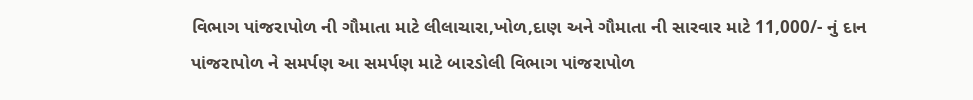વિભાગ પાંજરાપોળ ની ગૌમાતા માટે લીલાચારા,ખોળ,દાણ અને ગૌમાતા ની સારવાર માટે 11,000/- નું દાન પાંજરાપોળ ને સમર્પણ આ સમર્પણ માટે બારડોલી વિભાગ પાંજરાપોળ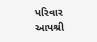પરિવાર આપશ્રી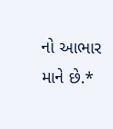નો આભાર માને છે.*